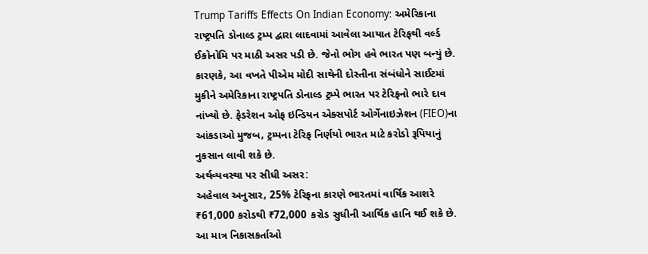Trump Tariffs Effects On Indian Economy: અમેરિકાના રાષ્ટ્રપતિ ડોનાલ્ડ ટ્રમ્પ દ્વારા લાદવામાં આવેલા આયાત ટેરિફથી વર્લ્ડ ઈકોનોમિ પર માઠી અસર પડી છે. જેનો ભોગ હવે ભારત પણ બન્યું છે. કારણકે, આ વખતે પીએમ મોદી સાથેની દોસ્તીના સંબંધોને સાઈટમાં મુકીને અમેરિકાના રાષ્ટ્રપતિ ડોનાલ્ડ ટ્રમ્પે ભારત પર ટેરિફનો ભારે દાવ નાંખ્યો છે. ફેડરેશન ઓફ ઇન્ડિયન એક્સપોર્ટ ઓર્ગેનાઇઝેશન (FIEO)ના આંકડાઓ મુજબ, ટ્રમ્પના ટેરિફ નિર્ણયો ભારત માટે કરોડો રૂપિયાનું નુકસાન લાવી શકે છે.
અર્થવ્યવસ્થા પર સીધી અસર:
અહેવાલ અનુસાર, 25% ટેરિફના કારણે ભારતમાં વાર્ષિક આશરે ₹61,000 કરોડથી ₹72,000 કરોડ સુધીની આર્થિક હાનિ થઈ શકે છે. આ માત્ર નિકાસકર્તાઓ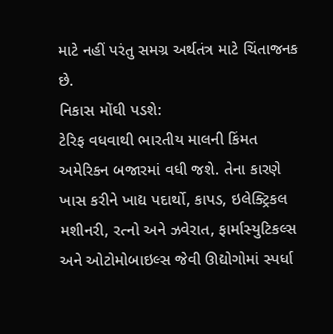માટે નહીં પરંતુ સમગ્ર અર્થતંત્ર માટે ચિંતાજનક છે.
નિકાસ મોંઘી પડશે:
ટેરિફ વધવાથી ભારતીય માલની કિંમત અમેરિકન બજારમાં વધી જશે. તેના કારણે ખાસ કરીને ખાદ્ય પદાર્થો, કાપડ, ઇલેક્ટ્રિકલ મશીનરી, રત્નો અને ઝવેરાત, ફાર્માસ્યુટિકલ્સ અને ઓટોમોબાઇલ્સ જેવી ઊદ્યોગોમાં સ્પર્ધા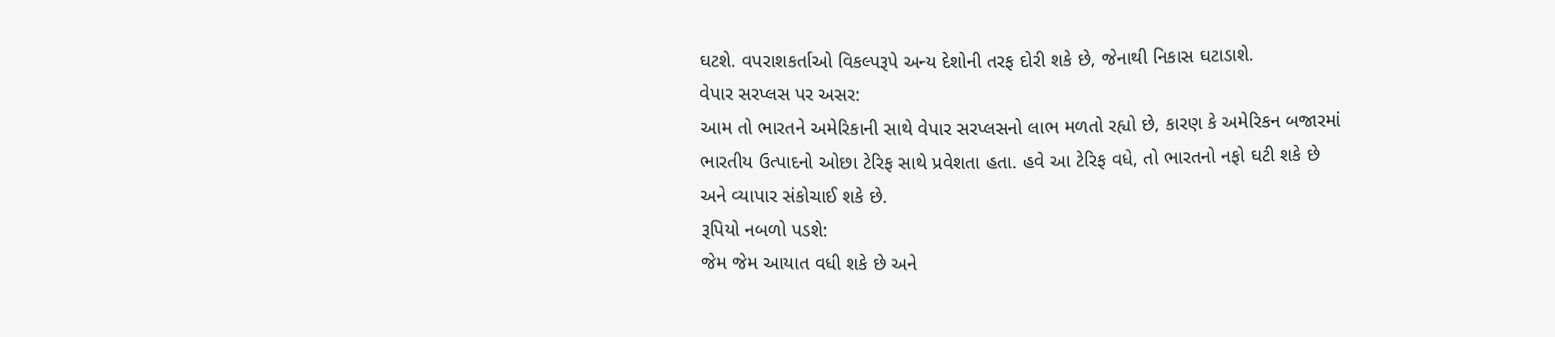ઘટશે. વપરાશકર્તાઓ વિકલ્પરૂપે અન્ય દેશોની તરફ દોરી શકે છે, જેનાથી નિકાસ ઘટાડાશે.
વેપાર સરપ્લસ પર અસર:
આમ તો ભારતને અમેરિકાની સાથે વેપાર સરપ્લસનો લાભ મળતો રહ્યો છે, કારણ કે અમેરિકન બજારમાં ભારતીય ઉત્પાદનો ઓછા ટેરિફ સાથે પ્રવેશતા હતા. હવે આ ટેરિફ વધે, તો ભારતનો નફો ઘટી શકે છે અને વ્યાપાર સંકોચાઈ શકે છે.
રૂપિયો નબળો પડશે:
જેમ જેમ આયાત વધી શકે છે અને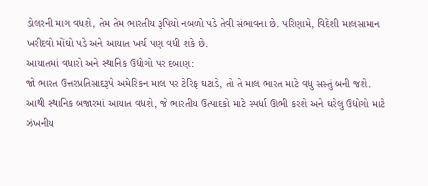ડોલરની માગ વધશે, તેમ તેમ ભારતીય રૂપિયો નબળો પડે તેવી સંભાવના છે. પરિણામે, વિદેશી માલસામાન ખરીદવો મોંઘો પડે અને આયાત ખર્ચ પણ વધી શકે છે.
આયાતમાં વધારો અને સ્થાનિક ઉદ્યોગો પર દબાણ:
જો ભારત ઉત્તરપ્રતિસાદરૂપે અમેરિકન માલ પર ટેરિફ ઘટાડે, તો તે માલ ભારત માટે વધુ સસ્તું બની જશે. આથી સ્થાનિક બજારમાં આયાત વધશે, જે ભારતીય ઉત્પાદકો માટે સ્પર્ધા ઊભી કરશે અને ઘરેલુ ઉદ્યોગો માટે ઝંખનીય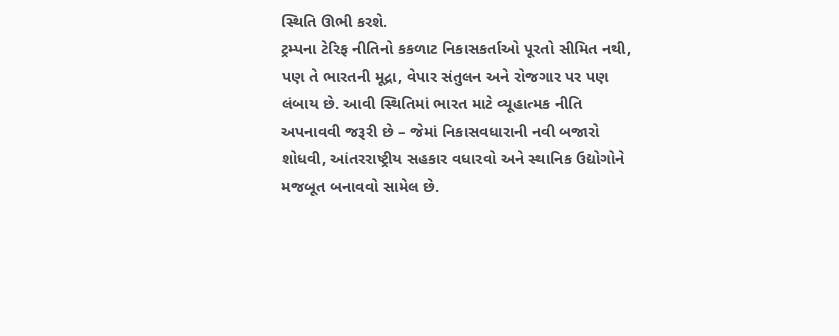સ્થિતિ ઊભી કરશે.
ટ્રમ્પના ટેરિફ નીતિનો કકળાટ નિકાસકર્તાઓ પૂરતો સીમિત નથી, પણ તે ભારતની મૂદ્રા, વેપાર સંતુલન અને રોજગાર પર પણ લંબાય છે. આવી સ્થિતિમાં ભારત માટે વ્યૂહાત્મક નીતિ અપનાવવી જરૂરી છે – જેમાં નિકાસવધારાની નવી બજારો શોધવી, આંતરરાષ્ટ્રીય સહકાર વધારવો અને સ્થાનિક ઉદ્યોગોને મજબૂત બનાવવો સામેલ છે.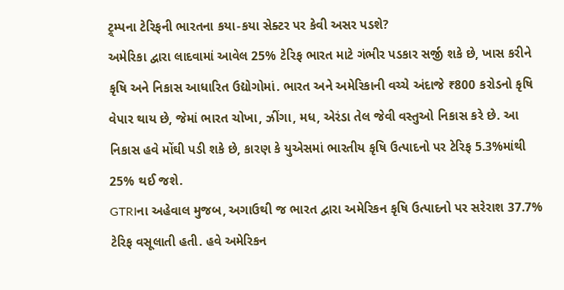ટ્ર્મ્પના ટેરિફની ભારતના કયા-કયા સેક્ટર પર કેવી અસર પડશે?
અમેરિકા દ્વારા લાદવામાં આવેલ 25% ટેરિફ ભારત માટે ગંભીર પડકાર સર્જી શકે છે, ખાસ કરીને કૃષિ અને નિકાસ આધારિત ઉદ્યોગોમાં. ભારત અને અમેરિકાની વચ્ચે અંદાજે ₹800 કરોડનો કૃષિ વેપાર થાય છે, જેમાં ભારત ચોખા, ઝીંગા, મધ, એરંડા તેલ જેવી વસ્તુઓ નિકાસ કરે છે. આ નિકાસ હવે મોંઘી પડી શકે છે, કારણ કે યુએસમાં ભારતીય કૃષિ ઉત્પાદનો પર ટેરિફ 5.3%માંથી 25% થઈ જશે.
GTRIના અહેવાલ મુજબ, અગાઉથી જ ભારત દ્વારા અમેરિકન કૃષિ ઉત્પાદનો પર સરેરાશ 37.7% ટેરિફ વસૂલાતી હતી. હવે અમેરિકન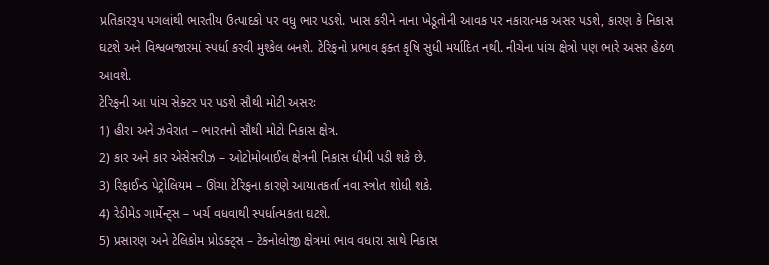પ્રતિકારરૂપ પગલાંથી ભારતીય ઉત્પાદકો પર વધુ ભાર પડશે. ખાસ કરીને નાના ખેડૂતોની આવક પર નકારાત્મક અસર પડશે, કારણ કે નિકાસ ઘટશે અને વિશ્વબજારમાં સ્પર્ધા કરવી મુશ્કેલ બનશે. ટેરિફનો પ્રભાવ ફક્ત કૃષિ સુધી મર્યાદિત નથી. નીચેના પાંચ ક્ષેત્રો પણ ભારે અસર હેઠળ આવશે.
ટેરિફની આ પાંચ સેક્ટર પર પડશે સૌથી મોટી અસરઃ
1) હીરા અને ઝવેરાત – ભારતનો સૌથી મોટો નિકાસ ક્ષેત્ર.
2) કાર અને કાર એસેસરીઝ – ઓટોમોબાઈલ ક્ષેત્રની નિકાસ ધીમી પડી શકે છે.
3) રિફાઈન્ડ પેટ્રોલિયમ – ઊંચા ટેરિફના કારણે આયાતકર્તા નવા સ્ત્રોત શોધી શકે.
4) રેડીમેડ ગાર્મેન્ટ્સ – ખર્ચ વધવાથી સ્પર્ધાત્મકતા ઘટશે.
5) પ્રસારણ અને ટેલિકોમ પ્રોડક્ટ્સ – ટેકનોલોજી ક્ષેત્રમાં ભાવ વધારા સાથે નિકાસ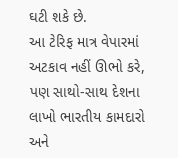ઘટી શકે છે.
આ ટેરિફ માત્ર વેપારમાં અટકાવ નહીં ઊભો કરે, પણ સાથો-સાથ દેશના લાખો ભારતીય કામદારો અને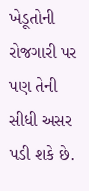ખેડૂતોની રોજગારી પર પણ તેની સીધી અસર પડી શકે છે.